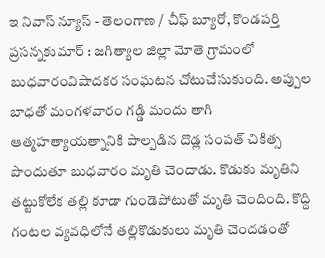ఇ నివాస్ న్యూస్ - తెలంగాణ / చీఫ్ బ్యూరో, కొండపర్తి ప్రసన్నకుమార్ : జగిత్యాల జిల్లా మోతె గ్రామంలో బుధవారంవిషాదకర సంఘటన చోటుచేసుకుంది. అప్పుల బాధతో మంగళవారం గడ్డి మందు తాగి ఆత్మహత్యాయత్నానికి పాల్పడిన దొడ్ల సంపత్ చికిత్స పొందుతూ బుధవారం మృతి చెందాడు. కొడుకు మృతిని తట్టుకోలేక తల్లి కూడా గుండెపోటుతో మృతి చెందింది. కొద్ది గంటల వ్యవధిలోనే తల్లికొడుకులు మృతి చెందడంతో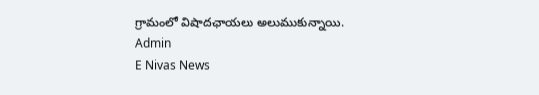గ్రామంలో విషాదఛాయలు అలుముకున్నాయి.
Admin
E Nivas News